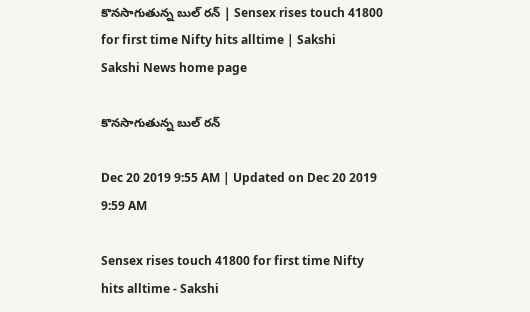కొనసాగుతున్న బుల్‌ రన్‌ | Sensex rises touch 41800 for first time Nifty hits alltime | Sakshi
Sakshi News home page

కొనసాగుతున్న బుల్‌ రన్‌

Dec 20 2019 9:55 AM | Updated on Dec 20 2019 9:59 AM

Sensex rises touch 41800 for first time Nifty hits alltime - Sakshi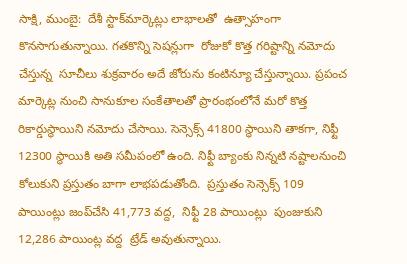సాక్షి, ముంబై:  దేశీ స్టాక్‌మార్కెట్లు లాభాలతో  ఉత్సాహంగా కొనసాగుతున్నాయి. గతకొన్ని సెషన్లుగా  రోజుకో కొత్త గరిష్టాన్ని నమోదు చేస్తున్న  సూచీలు శుక్రవారం అదే జోరును కంటిన్యూ చేస్తున్నాయి. ప్రపంచ మార్కెట్ల నుంచి సానుకూల సంకేతాలతో ప్రారంభంలోనే మరో కొత్త రికార్డుస్థాయిని నమోదు చేసాయి. సెన్సెక్స్‌ 41800 స్థాయిని తాకగా, నిఫ్టీ 12300 స్థాయికి అతి సమీపంలో ఉంది. నిఫ్టీ బ్యాంకు నిన్నటి నష్టాలనుంచి  కోలుకుని ప్రస్తుతం బాగా లాభపడుతోంది.  ప్రస్తుతం సెన్సెక్స్‌ 109 పాయింట్లు జంప్‌చేసి 41,773 వద్ద,  నిఫ్టీ 28 పాయింట్లు  పుంజుకుని 12,286 పాయింట్ల వద్ద  ట్రేడ్‌ అవుతున్నాయి.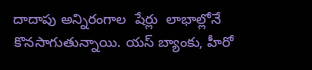దాదాపు అన్నిరంగాల  షేర్లు  లాభాల్లోనే కొనసాగుతున్నాయి. యస్‌ బ్యాంకు, హీరో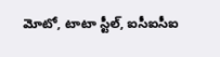మోటో, టాటా స్టీల్‌, ఐసీఐసీఐ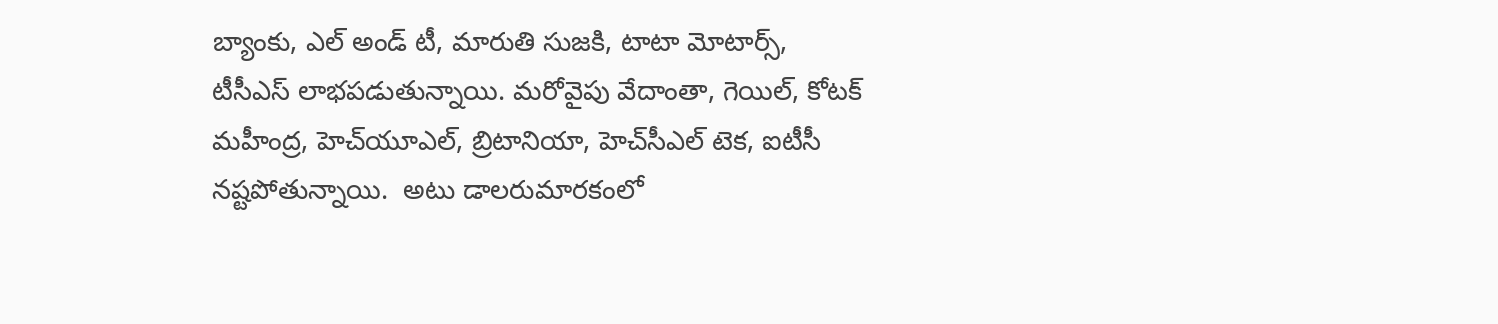బ్యాంకు, ఎల్‌ అండ్‌ టీ, మారుతి సుజకి, టాటా మోటార్స్, టీసీఎస్‌ లాభపడుతున్నాయి. మరోవైపు వేదాంతా, గెయిల్‌, కోటక్‌ మహీంద్ర, హెచ్‌యూఎల్‌, బ్రిటానియా, హెచ్‌సీఎల్‌ టెక, ఐటీసీ నష్టపోతున్నాయి.  అటు డాలరుమారకంలో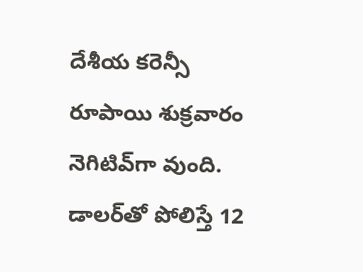దేశీయ కరెన్సీ రూపాయి శుక్రవారం నెగిటివ్‌గా వుంది. డాలర్‌తో పోలిస్తే 12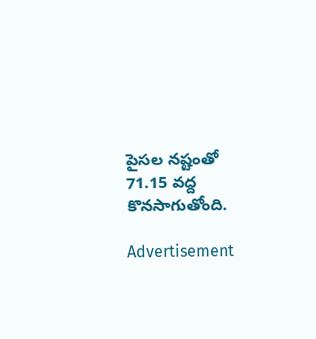పైసల నష్టంతో 71.15 వద్ద కొనసాగుతోంది.

Advertisement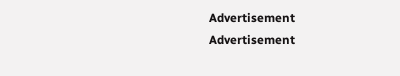Advertisement
Advertisement